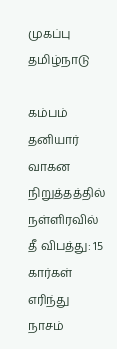முகப்பு
தமிழ்நாடு

கம்பம் தனியார் வாகன நிறுத்தத்தில் நள்ளிரவில் தீ விபத்து: 15 கார்கள் எரிந்து நாசம்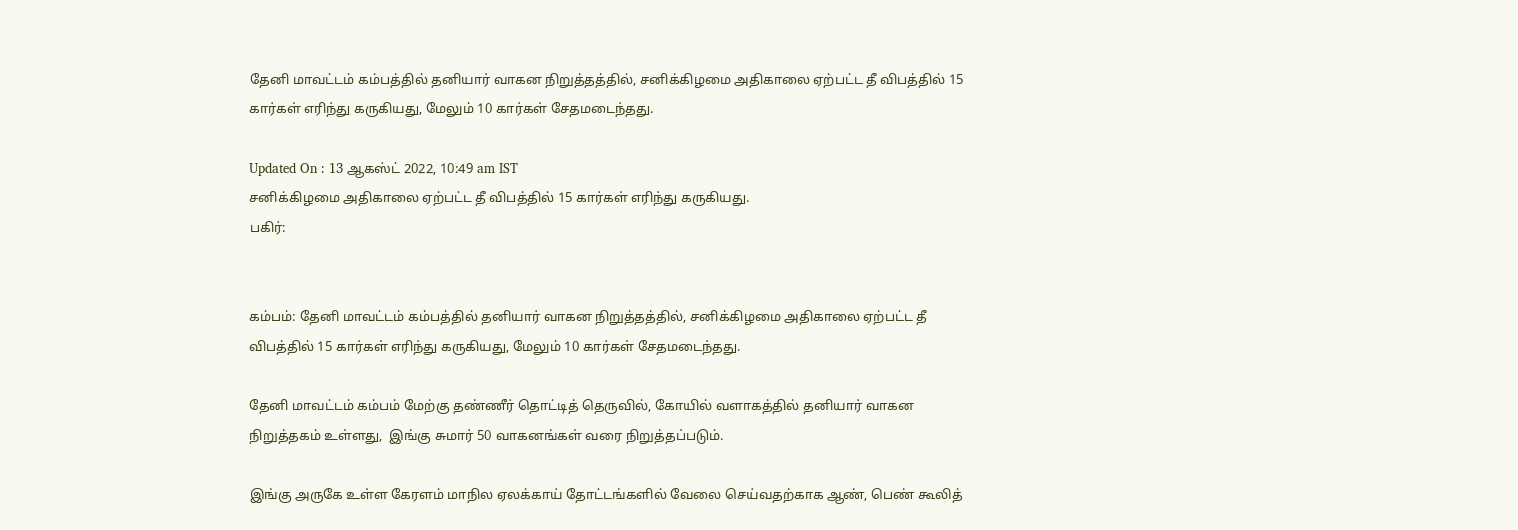தேனி மாவட்டம் கம்பத்தில் தனியார் வாகன நிறுத்தத்தில், சனிக்கிழமை அதிகாலை ஏற்பட்ட தீ விபத்தில் 15 கார்கள் எரிந்து கருகியது, மேலும் 10 கார்கள் சேதமடைந்தது.

Updated On : 13 ஆகஸ்ட் 2022, 10:49 am IST
சனிக்கிழமை அதிகாலை ஏற்பட்ட தீ விபத்தில் 15 கார்கள் எரிந்து கருகியது.
பகிர்:


கம்பம்: தேனி மாவட்டம் கம்பத்தில் தனியார் வாகன நிறுத்தத்தில், சனிக்கிழமை அதிகாலை ஏற்பட்ட தீ விபத்தில் 15 கார்கள் எரிந்து கருகியது, மேலும் 10 கார்கள் சேதமடைந்தது.

தேனி மாவட்டம் கம்பம் மேற்கு தண்ணீர் தொட்டித் தெருவில், கோயில் வளாகத்தில் தனியார் வாகன நிறுத்தகம் உள்ளது,  இங்கு சுமார் 50 வாகனங்கள் வரை நிறுத்தப்படும்.

இங்கு அருகே உள்ள கேரளம் மாநில ஏலக்காய் தோட்டங்களில் வேலை செய்வதற்காக ஆண், பெண் கூலித்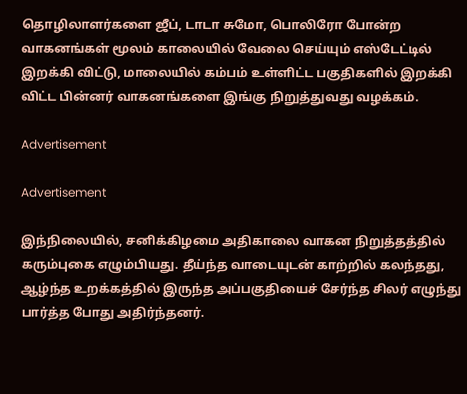தொழிலாளர்களை ஜீப், டாடா சுமோ, பொலிரோ போன்ற வாகனங்கள் மூலம் காலையில் வேலை செய்யும் எஸ்டேட்டில் இறக்கி விட்டு, மாலையில் கம்பம் உள்ளிட்ட பகுதிகளில் இறக்கி விட்ட பின்னர் வாகனங்களை இங்கு நிறுத்துவது வழக்கம்.

Advertisement

Advertisement

இந்நிலையில், சனிக்கிழமை அதிகாலை வாகன நிறுத்தத்தில் கரும்புகை எழும்பியது. தீய்ந்த வாடையுடன் காற்றில் கலந்தது, ஆழ்ந்த உறக்கத்தில் இருந்த அப்பகுதியைச் சேர்ந்த சிலர் எழுந்து பார்த்த போது அதிர்ந்தனர்.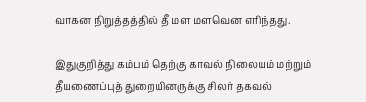வாகன நிறுத்தத்தில் தீ மள மளவென எரிந்தது.

இதுகுறித்து கம்பம் தெற்கு காவல் நிலையம் மற்றும் தீயணைப்புத் துறையினருக்கு சிலர் தகவல்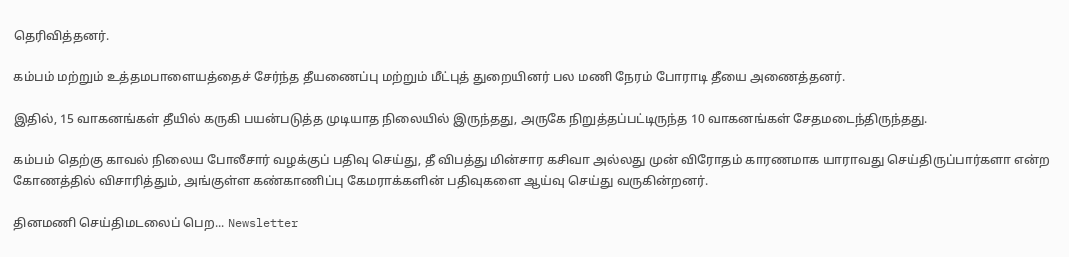தெரிவித்தனர்.

கம்பம் மற்றும் உத்தமபாளையத்தைச் சேர்ந்த தீயணைப்பு மற்றும் மீட்புத் துறையினர் பல மணி நேரம் போராடி தீயை அணைத்தனர்.

இதில், 15 வாகனங்கள் தீயில் கருகி பயன்படுத்த முடியாத நிலையில் இருந்தது, அருகே நிறுத்தப்பட்டிருந்த 10 வாகனங்கள் சேதமடைந்திருந்தது.

கம்பம் தெற்கு காவல் நிலைய போலீசார் வழக்குப் பதிவு செய்து, தீ விபத்து மின்சார கசிவா அல்லது முன் விரோதம் காரணமாக யாராவது செய்திருப்பார்களா என்ற கோணத்தில் விசாரித்தும், அங்குள்ள கண்காணிப்பு கேமராக்களின் பதிவுகளை ஆய்வு செய்து வருகின்றனர்.

தினமணி செய்திமடலைப் பெற... Newsletter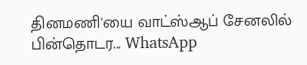தினமணி'யை வாட்ஸ்ஆப் சேனலில் பின்தொடர... WhatsApp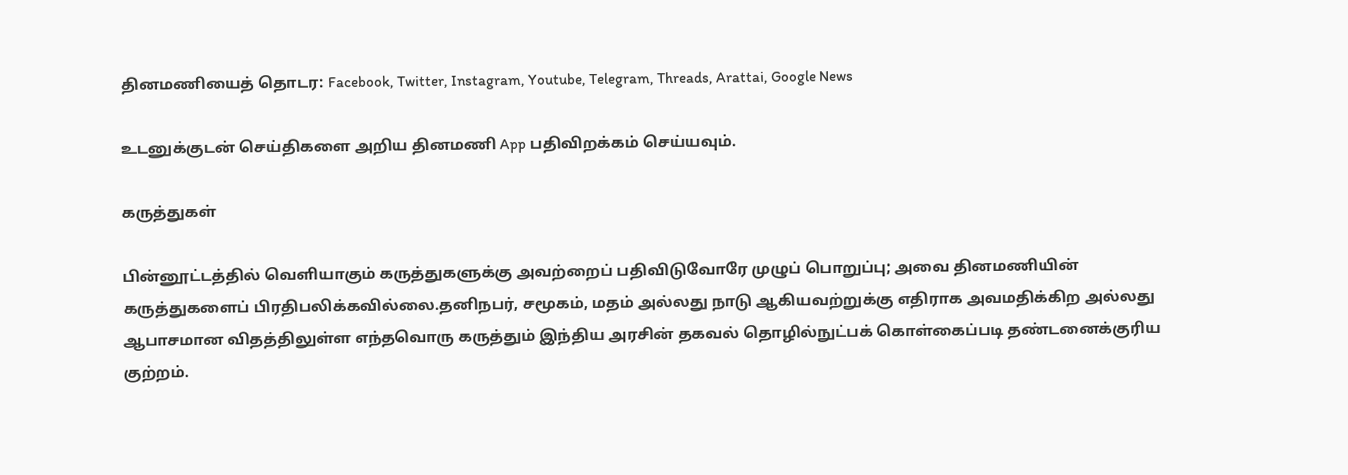தினமணியைத் தொடர: Facebook, Twitter, Instagram, Youtube, Telegram, Threads, Arattai, Google News

உடனுக்குடன் செய்திகளை அறிய தினமணி App பதிவிறக்கம் செய்யவும்.

கருத்துகள்

பின்னூட்டத்தில் வெளியாகும் கருத்துகளுக்கு அவற்றைப் பதிவிடுவோரே முழுப் பொறுப்பு; அவை தினமணியின் கருத்துகளைப் பிரதிபலிக்கவில்லை.தனிநபர், சமூகம், மதம் அல்லது நாடு ஆகியவற்றுக்கு எதிராக அவமதிக்கிற அல்லது ஆபாசமான விதத்திலுள்ள எந்தவொரு கருத்தும் இந்திய அரசின் தகவல் தொழில்நுட்பக் கொள்கைப்படி தண்டனைக்குரிய குற்றம்.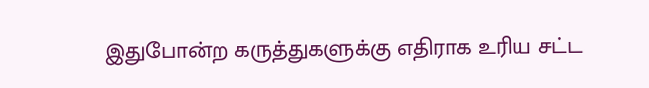இதுபோன்ற கருத்துகளுக்கு எதிராக உரிய சட்ட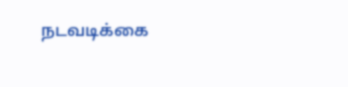நடவடிக்கை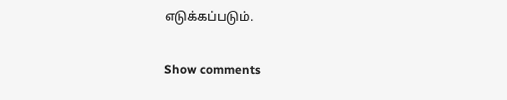எடுக்கப்படும்.

Show comments